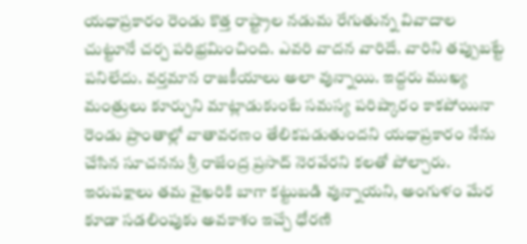యధాప్రకారం రెండు కొత్త రాష్ట్రాల నడుమ రేగుతున్న వివాదాల చుట్టూనే చర్చ పరిభ్రమించింది. ఎవరి వాదన వారిదే. వారిని తప్పుబట్టే పనిలేదు. వర్తమాన రాజకీయాలు అలా వున్నాయి. ఇద్దరు ముఖ్య మంత్రులు కూర్చుని మాట్లాడుకుంటే సమస్య పరిష్కారం కాకపోయినా రెండు ప్రాంతాల్లో వాతావరణం తేలికపడుతుందని యధాప్రకారం నేను చేసిన సూచనను శ్రీ రాజేంద్ర ప్రసాద్ నెరవేరని కలతో పోల్చారు. ఇరుపక్షాలు తమ వైఖరికి బాగా కట్టుబడి వున్నాయని, అంగుళం మేర కూడా సడలింపుకు అవకాశం ఇచ్చే ధోరణి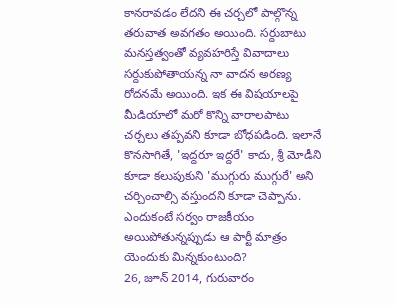కానరావడం లేదని ఈ చర్చలో పాల్గొన్న తరువాత అవగతం అయింది. సర్దుబాటు మనస్తత్వంతో వ్యవహరిస్తే వివాదాలు సర్దుకుపోతాయన్న నా వాదన అరణ్య రోదనమే అయింది. ఇక ఈ విషయాలపై మీడియాలో మరో కొన్ని వారాలపాటు చర్చలు తప్పవని కూడా బోధపడింది. ఇలానే కొనసాగితే, 'ఇద్దరూ ఇద్దరే' కాదు, శ్రీ మోడీని కూడా కలుపుకుని 'ముగ్గురు ముగ్గురే' అని చర్చించాల్సి వస్తుందని కూడా చెప్పాను. ఎందుకంటే సర్వం రాజకీయం అయిపోతున్నప్పుడు ఆ పార్టీ మాత్రం యెందుకు మిన్నకుంటుంది?
26, జూన్ 2014, గురువారం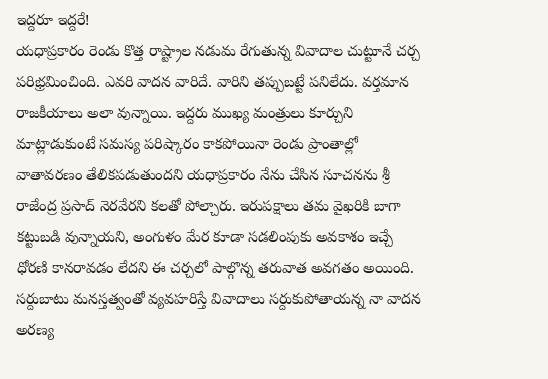ఇద్దరూ ఇద్దరే!
యధాప్రకారం రెండు కొత్త రాష్ట్రాల నడుమ రేగుతున్న వివాదాల చుట్టూనే చర్చ పరిభ్రమించింది. ఎవరి వాదన వారిదే. వారిని తప్పుబట్టే పనిలేదు. వర్తమాన రాజకీయాలు అలా వున్నాయి. ఇద్దరు ముఖ్య మంత్రులు కూర్చుని మాట్లాడుకుంటే సమస్య పరిష్కారం కాకపోయినా రెండు ప్రాంతాల్లో వాతావరణం తేలికపడుతుందని యధాప్రకారం నేను చేసిన సూచనను శ్రీ రాజేంద్ర ప్రసాద్ నెరవేరని కలతో పోల్చారు. ఇరుపక్షాలు తమ వైఖరికి బాగా కట్టుబడి వున్నాయని, అంగుళం మేర కూడా సడలింపుకు అవకాశం ఇచ్చే ధోరణి కానరావడం లేదని ఈ చర్చలో పాల్గొన్న తరువాత అవగతం అయింది. సర్దుబాటు మనస్తత్వంతో వ్యవహరిస్తే వివాదాలు సర్దుకుపోతాయన్న నా వాదన అరణ్య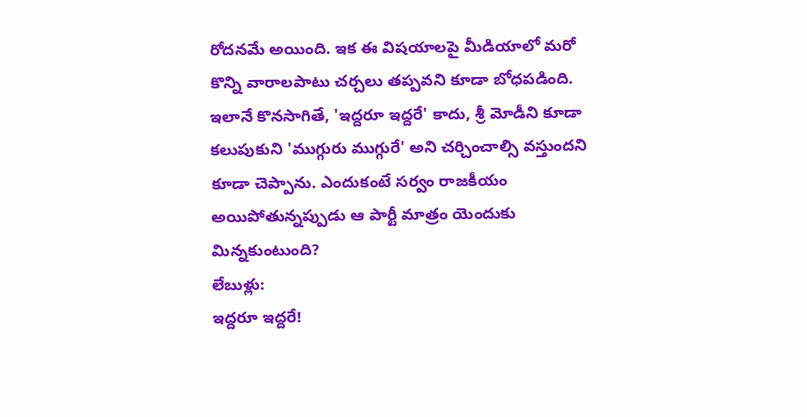రోదనమే అయింది. ఇక ఈ విషయాలపై మీడియాలో మరో కొన్ని వారాలపాటు చర్చలు తప్పవని కూడా బోధపడింది. ఇలానే కొనసాగితే, 'ఇద్దరూ ఇద్దరే' కాదు, శ్రీ మోడీని కూడా కలుపుకుని 'ముగ్గురు ముగ్గురే' అని చర్చించాల్సి వస్తుందని కూడా చెప్పాను. ఎందుకంటే సర్వం రాజకీయం అయిపోతున్నప్పుడు ఆ పార్టీ మాత్రం యెందుకు మిన్నకుంటుంది?
లేబుళ్లు:
ఇద్దరూ ఇద్దరే!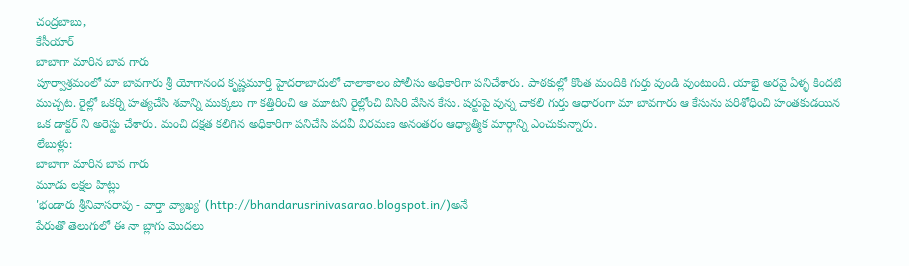చంద్రబాబు,
కేసీయార్
బాబాగా మారిన బావ గారు
పూర్వాశ్రమంలో మా బావగారు శ్రీ యోగానంద కృష్ణమూర్తి హైదరాబాదులో చాలాకాలం పోలీసు అధికారిగా పనిచేశారు. పాఠకుల్లో కొంత మందికి గుర్తు వుండి వుంటుంది. యాభై అరవై ఏళ్ళ కిందటి ముచ్చట. రైల్లో ఒకర్ని హత్యచేసి శవాన్ని ముక్కలు గా కత్తిరించి ఆ మూటని రైల్లోంచి విసిరి వేసిన కేసు. షర్టుపై వున్న చాకలి గుర్తు ఆధారంగా మా బావగారు ఆ కేసును పరిశోధించి హంతకుడయిన ఒక డాక్టర్ ని అరెస్టు చేశారు. మంచి దక్షత కలిగిన అధికారిగా పనిచేసి పదవీ విరమణ అనంతరం ఆధ్యాత్మిక మార్గాన్ని ఎంచుకున్నారు.
లేబుళ్లు:
బాబాగా మారిన బావ గారు
మూడు లక్షల హిట్లు
'భండారు శ్రీనివాసరావు - వార్తా వ్యాఖ్య' (http://bhandarusrinivasarao.blogspot.in/)అనే
పేరుతొ తెలుగులో ఈ నా బ్లాగు మొదలు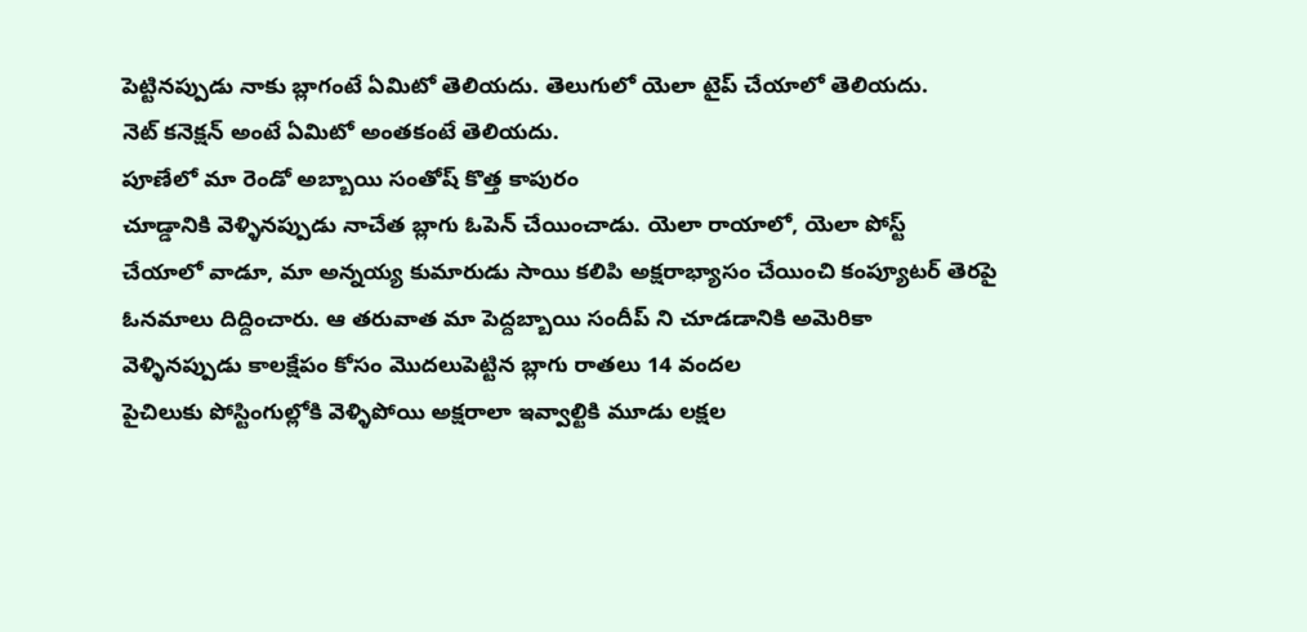పెట్టినప్పుడు నాకు బ్లాగంటే ఏమిటో తెలియదు. తెలుగులో యెలా టైప్ చేయాలో తెలియదు.
నెట్ కనెక్షన్ అంటే ఏమిటో అంతకంటే తెలియదు.
పూణేలో మా రెండో అబ్బాయి సంతోష్ కొత్త కాపురం
చూడ్డానికి వెళ్ళినప్పుడు నాచేత బ్లాగు ఓపెన్ చేయించాడు. యెలా రాయాలో, యెలా పోస్ట్
చేయాలో వాడూ, మా అన్నయ్య కుమారుడు సాయి కలిపి అక్షరాభ్యాసం చేయించి కంప్యూటర్ తెరపై
ఓనమాలు దిద్దించారు. ఆ తరువాత మా పెద్దబ్బాయి సందీప్ ని చూడడానికి అమెరికా
వెళ్ళినప్పుడు కాలక్షేపం కోసం మొదలుపెట్టిన బ్లాగు రాతలు 14 వందల
పైచిలుకు పోస్టింగుల్లోకి వెళ్ళిపోయి అక్షరాలా ఇవ్వాల్టికి మూడు లక్షల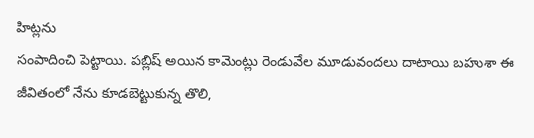హిట్లను
సంపాదించి పెట్టాయి. పబ్లిష్ అయిన కామెంట్లు రెండువేల మూడువందలు దాటాయి బహుశా ఈ జీవితంలో నేను కూడబెట్టుకున్న తొలి,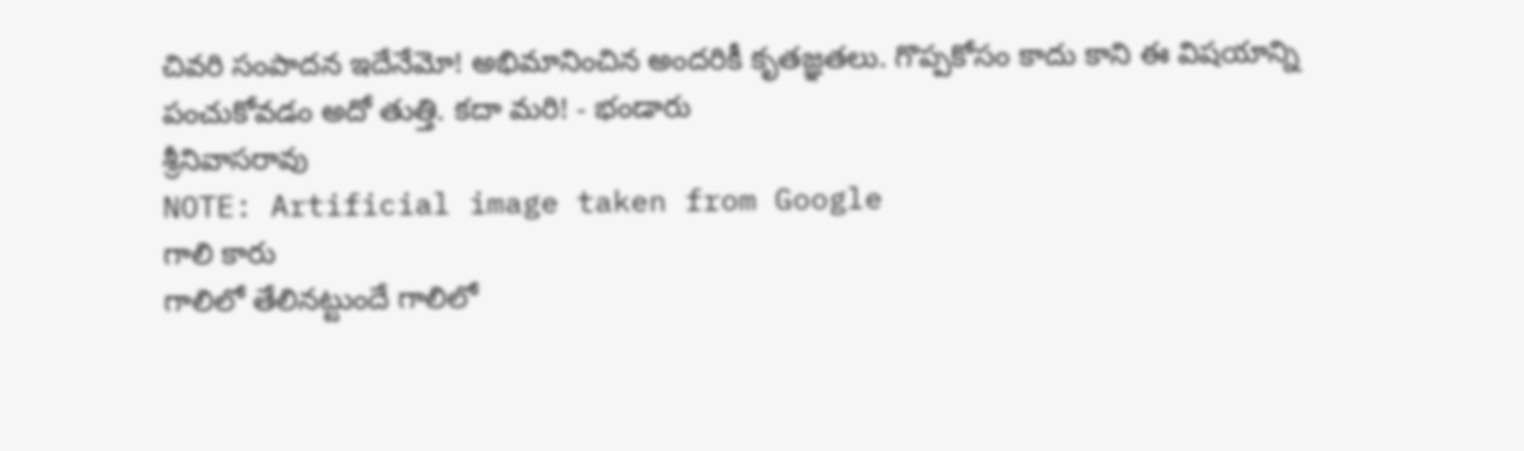చివరి సంపాదన ఇదేనేమో! అభిమానించిన అందరికీ కృతజ్ఞతలు. గొప్పకోసం కాదు కాని ఈ విషయాన్ని
పంచుకోవడం అదో తుత్తి. కదా మరి! - భండారు
శ్రీనివాసరావు
NOTE: Artificial image taken from Google
గాలి కారు
గాలిలో తేలినట్టుందే గాలిలో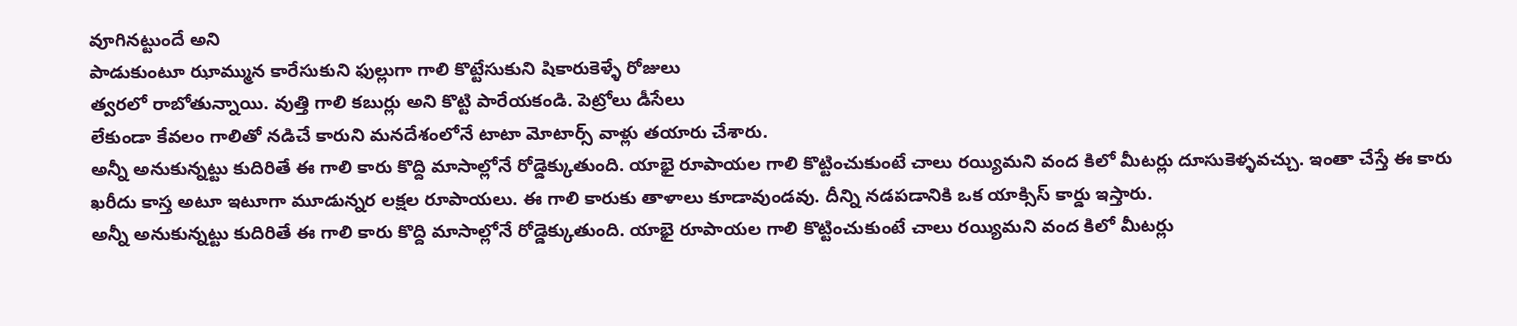వూగినట్టుందే అని
పాడుకుంటూ ఝామ్మున కారేసుకుని ఫుల్లుగా గాలి కొట్టేసుకుని షికారుకెళ్ళే రోజులు
త్వరలో రాబోతున్నాయి. వుత్తి గాలి కబుర్లు అని కొట్టి పారేయకండి. పెట్రోలు డీసేలు
లేకుండా కేవలం గాలితో నడిచే కారుని మనదేశంలోనే టాటా మోటార్స్ వాళ్లు తయారు చేశారు.
అన్నీ అనుకున్నట్టు కుదిరితే ఈ గాలి కారు కొద్ది మాసాల్లోనే రోడ్డెక్కుతుంది. యాభై రూపాయల గాలి కొట్టించుకుంటే చాలు రయ్యిమని వంద కిలో మీటర్లు దూసుకెళ్ళవచ్చు. ఇంతా చేస్తే ఈ కారు ఖరీదు కాస్త అటూ ఇటూగా మూడున్నర లక్షల రూపాయలు. ఈ గాలి కారుకు తాళాలు కూడావుండవు. దీన్ని నడపడానికి ఒక యాక్సిస్ కార్డు ఇస్తారు.
అన్నీ అనుకున్నట్టు కుదిరితే ఈ గాలి కారు కొద్ది మాసాల్లోనే రోడ్డెక్కుతుంది. యాభై రూపాయల గాలి కొట్టించుకుంటే చాలు రయ్యిమని వంద కిలో మీటర్లు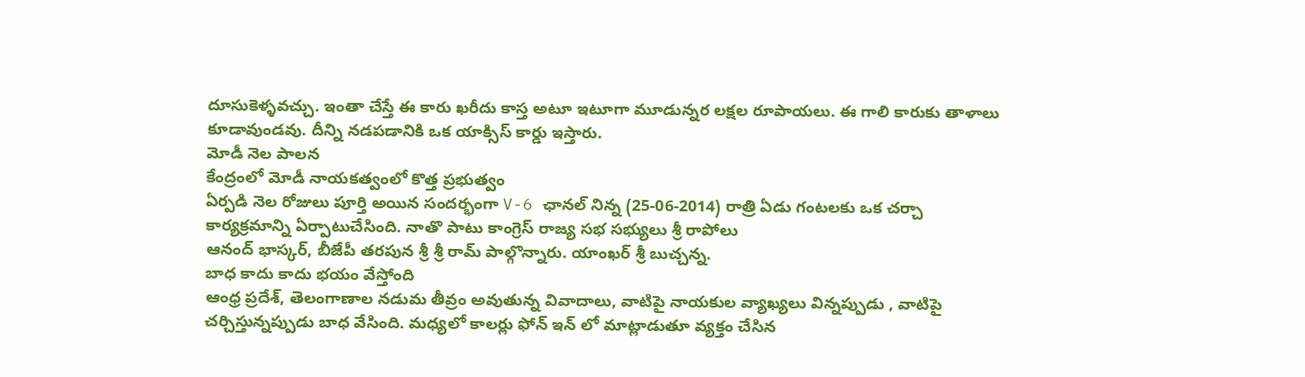దూసుకెళ్ళవచ్చు. ఇంతా చేస్తే ఈ కారు ఖరీదు కాస్త అటూ ఇటూగా మూడున్నర లక్షల రూపాయలు. ఈ గాలి కారుకు తాళాలు కూడావుండవు. దీన్ని నడపడానికి ఒక యాక్సిస్ కార్డు ఇస్తారు.
మోడీ నెల పాలన
కేంద్రంలో మోడీ నాయకత్వంలో కొత్త ప్రభుత్వం
ఏర్పడి నెల రోజులు పూర్తి అయిన సందర్భంగా V-6 ఛానల్ నిన్న (25-06-2014) రాత్రి ఏడు గంటలకు ఒక చర్చా
కార్యక్రమాన్ని ఏర్పాటుచేసింది. నాతొ పాటు కాంగ్రెస్ రాజ్య సభ సభ్యులు శ్రీ రాపోలు
ఆనంద్ భాస్కర్, బీజేపీ తరపున శ్రీ శ్రీ రామ్ పాల్గొన్నారు. యాంఖర్ శ్రీ బుచ్చన్న.
బాధ కాదు కాదు భయం వేస్తోంది
ఆంధ్ర ప్రదేశ్, తెలంగాణాల నడుమ తీవ్రం అవుతున్న వివాదాలు, వాటిపై నాయకుల వ్యాఖ్యలు విన్నప్పుడు , వాటిపై చర్చిస్తున్నప్పుడు బాధ వేసింది. మధ్యలో కాలర్లు ఫోన్ ఇన్ లో మాట్లాడుతూ వ్యక్తం చేసిన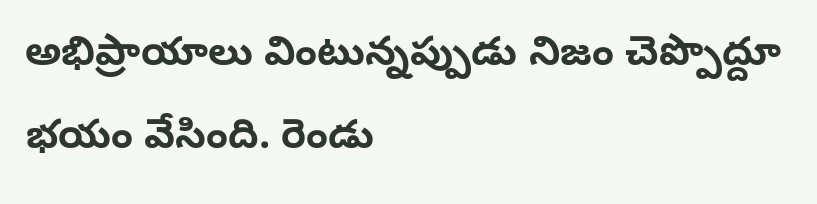అభిప్రాయాలు వింటున్నప్పుడు నిజం చెప్పొద్దూ భయం వేసింది. రెండు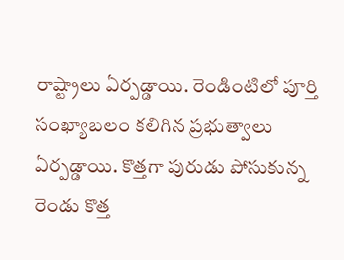రాష్ట్రాలు ఏర్పడ్డాయి. రెండింటిలో పూర్తి సంఖ్యాబలం కలిగిన ప్రభుత్వాలు ఏర్పడ్డాయి. కొత్తగా పురుడు పోసుకున్న రెండు కొత్త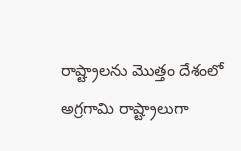రాష్ట్రాలను మొత్తం దేశంలో అగ్రగామి రాష్ట్రాలుగా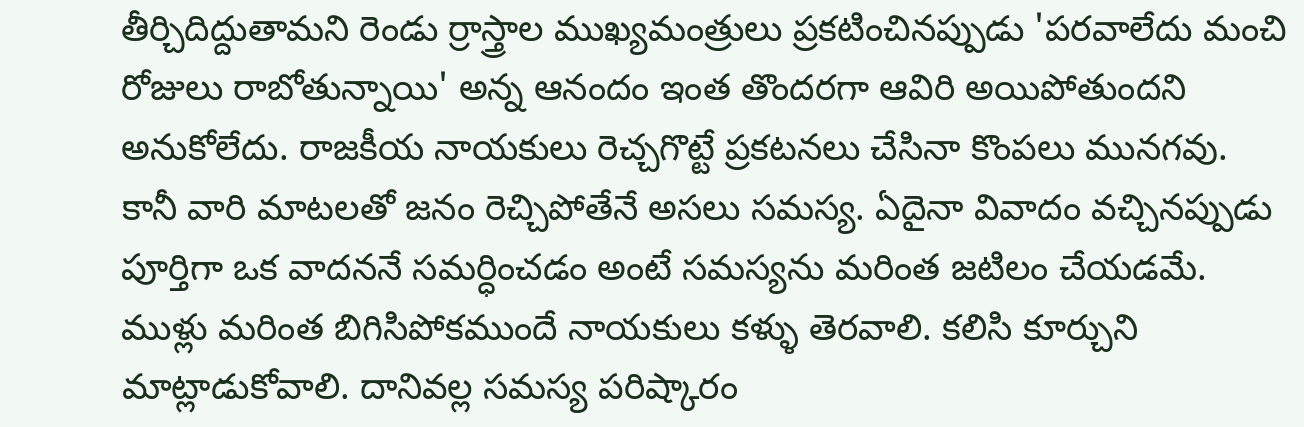తీర్చిదిద్దుతామని రెండు ర్రాస్త్రాల ముఖ్యమంత్రులు ప్రకటించినప్పుడు 'పరవాలేదు మంచి రోజులు రాబోతున్నాయి' అన్న ఆనందం ఇంత తొందరగా ఆవిరి అయిపోతుందని అనుకోలేదు. రాజకీయ నాయకులు రెచ్చగొట్టే ప్రకటనలు చేసినా కొంపలు మునగవు. కానీ వారి మాటలతో జనం రెచ్చిపోతేనే అసలు సమస్య. ఏదైనా వివాదం వచ్చినప్పుడు పూర్తిగా ఒక వాదననే సమర్ధించడం అంటే సమస్యను మరింత జటిలం చేయడమే. ముళ్లు మరింత బిగిసిపోకముందే నాయకులు కళ్ళు తెరవాలి. కలిసి కూర్చుని మాట్లాడుకోవాలి. దానివల్ల సమస్య పరిష్కారం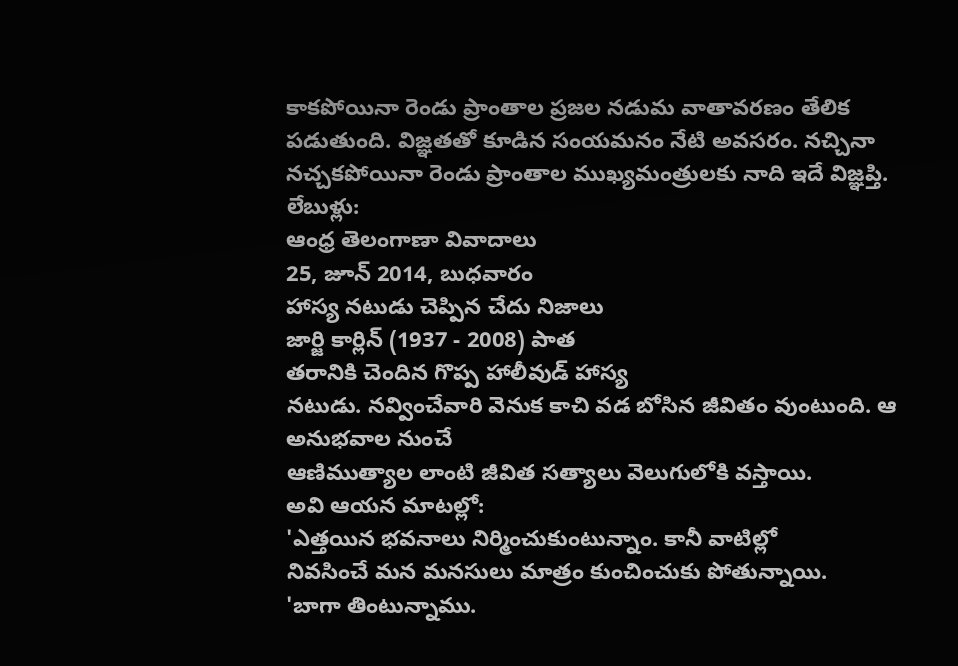కాకపోయినా రెండు ప్రాంతాల ప్రజల నడుమ వాతావరణం తేలిక పడుతుంది. విజ్ఞతతో కూడిన సంయమనం నేటి అవసరం. నచ్చినా నచ్చకపోయినా రెండు ప్రాంతాల ముఖ్యమంత్రులకు నాది ఇదే విజ్ఞప్తి.
లేబుళ్లు:
ఆంధ్ర తెలంగాణా వివాదాలు
25, జూన్ 2014, బుధవారం
హాస్య నటుడు చెప్పిన చేదు నిజాలు
జార్జి కార్లిన్ (1937 - 2008) పాత
తరానికి చెందిన గొప్ప హాలీవుడ్ హాస్య
నటుడు. నవ్వించేవారి వెనుక కాచి వడ బోసిన జీవితం వుంటుంది. ఆ అనుభవాల నుంచే
ఆణిముత్యాల లాంటి జీవిత సత్యాలు వెలుగులోకి వస్తాయి.
అవి ఆయన మాటల్లో:
'ఎత్తయిన భవనాలు నిర్మించుకుంటున్నాం. కానీ వాటిల్లో
నివసించే మన మనసులు మాత్రం కుంచించుకు పోతున్నాయి.
'బాగా తింటున్నాము.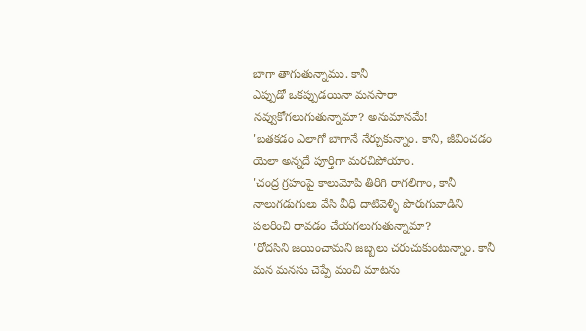బాగా తాగుతున్నాము. కానీ
ఎప్పుడో ఒకప్పుడయినా మనసారా నవ్వుకోగలుగుతున్నామా? అనుమానమే!
'బతకడం ఎలాగో బాగానే నేర్చుకున్నాం. కాని, జీవించడం
యెలా అన్నదే పూర్తిగా మరచిపోయాం.
'చంద్ర గ్రహంపై కాలుమోపి తిరిగి రాగలిగాం, కానీ
నాలుగడుగులు వేసి వీధి దాటివెళ్ళి పొరుగువాడిని పలరించి రావడం చేయగలుగుతున్నామా?
'రోదసిని జయించామని జబ్బలు చరుచుకుంటున్నాం. కానీ
మన మనసు చెప్పే మంచి మాటను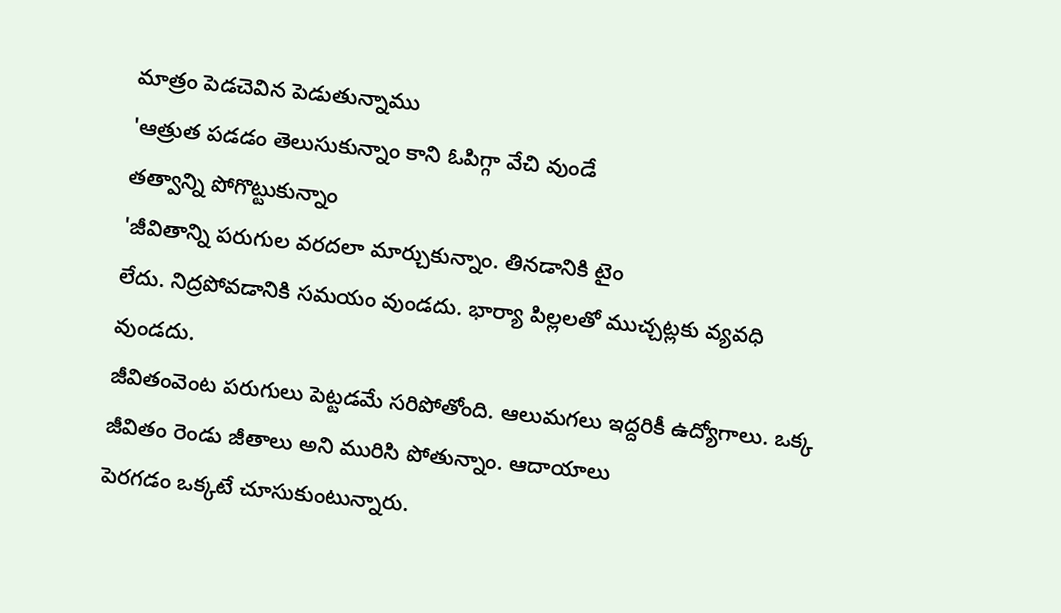మాత్రం పెడచెవిన పెడుతున్నాము
'ఆత్రుత పడడం తెలుసుకున్నాం కాని ఓపిగ్గా వేచి వుండే
తత్వాన్ని పోగొట్టుకున్నాం
'జీవితాన్ని పరుగుల వరదలా మార్చుకున్నాం. తినడానికి టైం
లేదు. నిద్రపోవడానికి సమయం వుండదు. భార్యా పిల్లలతో ముచ్చట్లకు వ్యవధి వుండదు.
జీవితంవెంట పరుగులు పెట్టడమే సరిపోతోంది. ఆలుమగలు ఇద్దరికీ ఉద్యోగాలు. ఒక్క జీవితం రెండు జీతాలు అని మురిసి పోతున్నాం. ఆదాయాలు
పెరగడం ఒక్కటే చూసుకుంటున్నారు.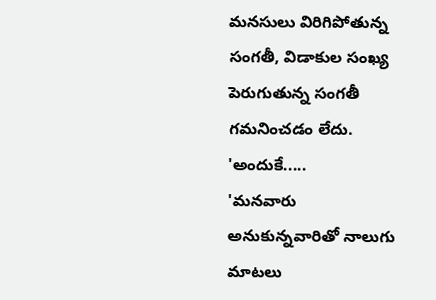మనసులు విరిగిపోతున్న
సంగతీ, విడాకుల సంఖ్య పెరుగుతున్న సంగతీ
గమనించడం లేదు.
'అందుకే.....
'మనవారు అనుకున్నవారితో నాలుగు మాటలు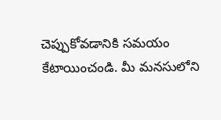చెప్పుకోవడానికి సమయం కేటాయించండి. మీ మనసులోని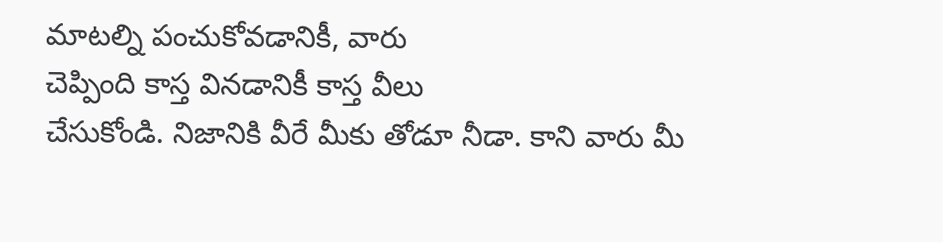మాటల్ని పంచుకోవడానికీ, వారు
చెప్పింది కాస్త వినడానికీ కాస్త వీలు
చేసుకోండి. నిజానికి వీరే మీకు తోడూ నీడా. కాని వారు మీ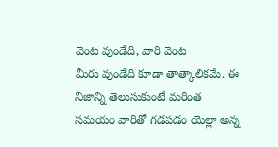వెంట వుండేది, వారి వెంట
మీరు వుండేది కూడా తాత్కాలికమే. ఈ
నిజాన్ని తెలుసుకుంటే మరింత సమయం వారితో గడపడం యెల్లా అన్న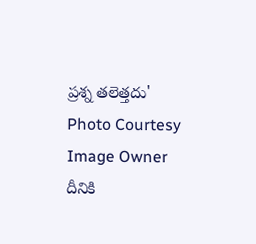ప్రశ్న తలెత్తదు'
Photo Courtesy Image Owner
దీనికి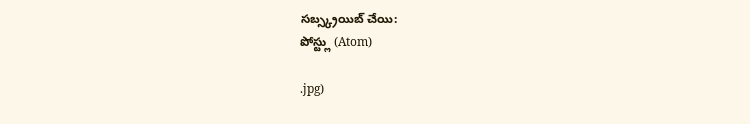సబ్స్క్రయిబ్ చేయి:
పోస్ట్లు (Atom)

.jpg)